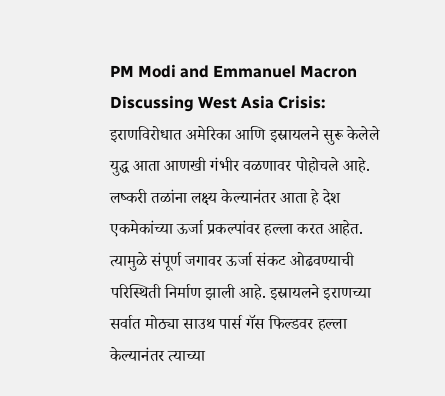PM Modi and Emmanuel Macron Discussing West Asia Crisis: इराणविरोधात अमेरिका आणि इस्रायलने सुरू केलेले युद्ध आता आणखी गंभीर वळणावर पोहोचले आहे. लष्करी तळांना लक्ष्य केल्यानंतर आता हे देश एकमेकांच्या ऊर्जा प्रकल्पांवर हल्ला करत आहेत. त्यामुळे संपूर्ण जगावर ऊर्जा संकट ओढवण्याची परिस्थिती निर्माण झाली आहे. इस्रायलने इराणच्या सर्वात मोठ्या साउथ पार्स गॅस फिल्डवर हल्ला केल्यानंतर त्याच्या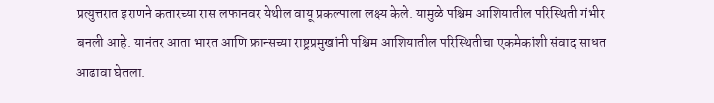प्रत्युत्तरात इराणने कतारच्या रास लफानवर येथील वायू प्रकल्पाला लक्ष्य केले. यामुळे पश्चिम आशियातील परिस्थिती गंभीर बनली आहे. यानंतर आता भारत आणि फ्रान्सच्या राष्ट्रप्रमुखांनी पश्चिम आशियातील परिस्थितीचा एकमेकांशी संवाद साधत आढावा घेतला.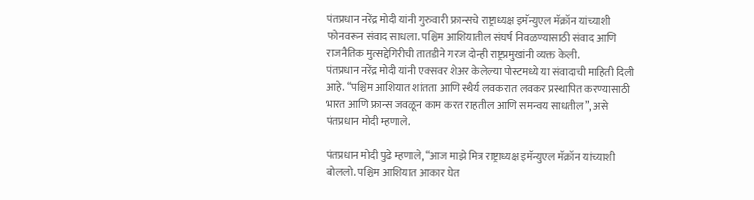पंतप्रधान नरेंद्र मोदी यांनी गुरुवारी फ्रान्सचे राष्ट्राध्यक्ष इमॅन्युएल मॅक्रॉन यांच्याशी फोनवरून संवाद साधला. पश्चिम आशियातील संघर्ष निवळण्यासाठी संवाद आणि राजनैतिक मुत्सद्देगिरीची तातडीने गरज दोन्ही राष्ट्रप्रमुखांनी व्यक्त केली.
पंतप्रधान नरेंद्र मोदी यांनी एक्सवर शेअर केलेल्या पोस्टमध्ये या संवादाची माहिती दिली आहे. “पश्चिम आशियात शांतता आणि स्थैर्य लवकरात लवकर प्रस्थापित करण्यासाठी भारत आणि फ्रान्स जवळून काम करत राहतील आणि समन्वय साधतील”, असे पंतप्रधान मोदी म्हणाले.

पंतप्रधान मोदी पुढे म्हणाले, “आज माझे मित्र राष्ट्राध्यक्ष इमॅन्युएल मॅक्रॉन यांच्याशी बोललो. पश्चिम आशियात आकार घेत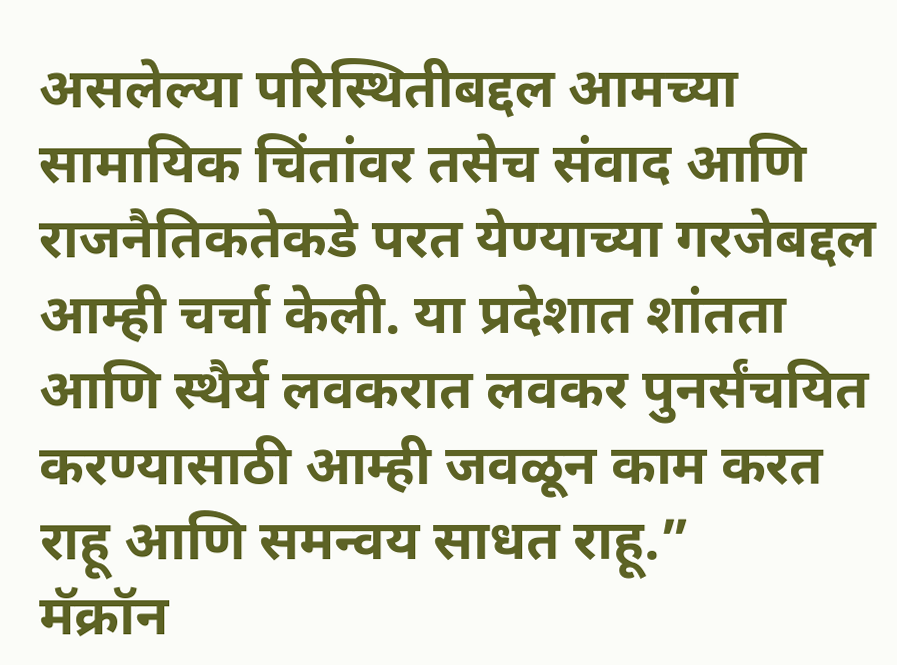असलेल्या परिस्थितीबद्दल आमच्या सामायिक चिंतांवर तसेच संवाद आणि राजनैतिकतेकडे परत येण्याच्या गरजेबद्दल आम्ही चर्चा केली. या प्रदेशात शांतता आणि स्थैर्य लवकरात लवकर पुनर्संचयित करण्यासाठी आम्ही जवळून काम करत राहू आणि समन्वय साधत राहू.”
मॅक्रॉन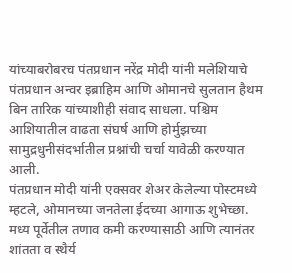यांच्याबरोबरच पंतप्रधान नरेंद्र मोदी यांनी मलेशियाचे पंतप्रधान अन्वर इब्राहिम आणि ओमानचे सुलतान हैथम बिन तारिक यांच्याशीही संवाद साधला. पश्चिम आशियातील वाढता संघर्ष आणि होर्मुझच्या सामुद्रधुनीसंदर्भातील प्रश्नांची चर्चा यावेळी करण्यात आली.
पंतप्रधान मोदी यांनी एक्सवर शेअर केलेल्या पोस्टमध्ये म्हटले, ओमानच्या जनतेला ईदच्या आगाऊ शुभेच्छा. मध्य पूर्वेतील तणाव कमी करण्यासाठी आणि त्यानंतर शांतता व स्थैर्य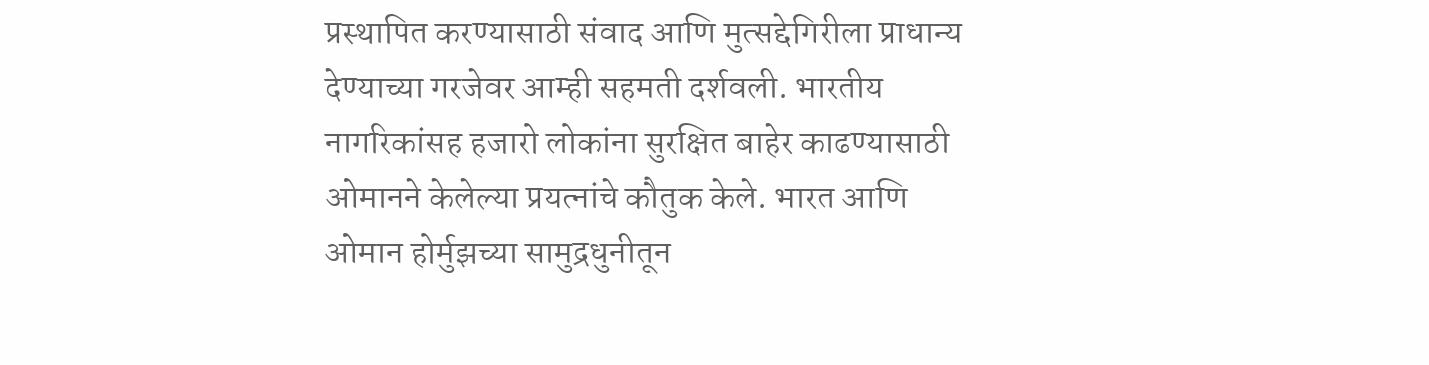प्रस्थापित करण्यासाठी संवाद आणि मुत्सद्देगिरीला प्राधान्य देण्याच्या गरजेवर आम्ही सहमती दर्शवली. भारतीय नागरिकांसह हजारो लोकांना सुरक्षित बाहेर काढण्यासाठी ओमानने केलेल्या प्रयत्नांचे कौतुक केले. भारत आणि ओमान होर्मुझच्या सामुद्रधुनीतून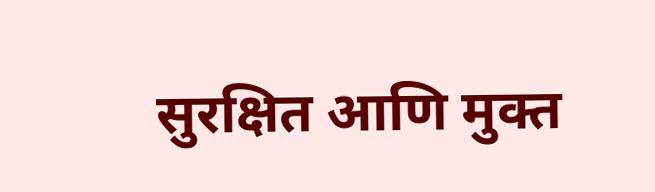सुरक्षित आणि मुक्त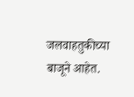जलवाहतुकीच्या बाजूने आहेत.